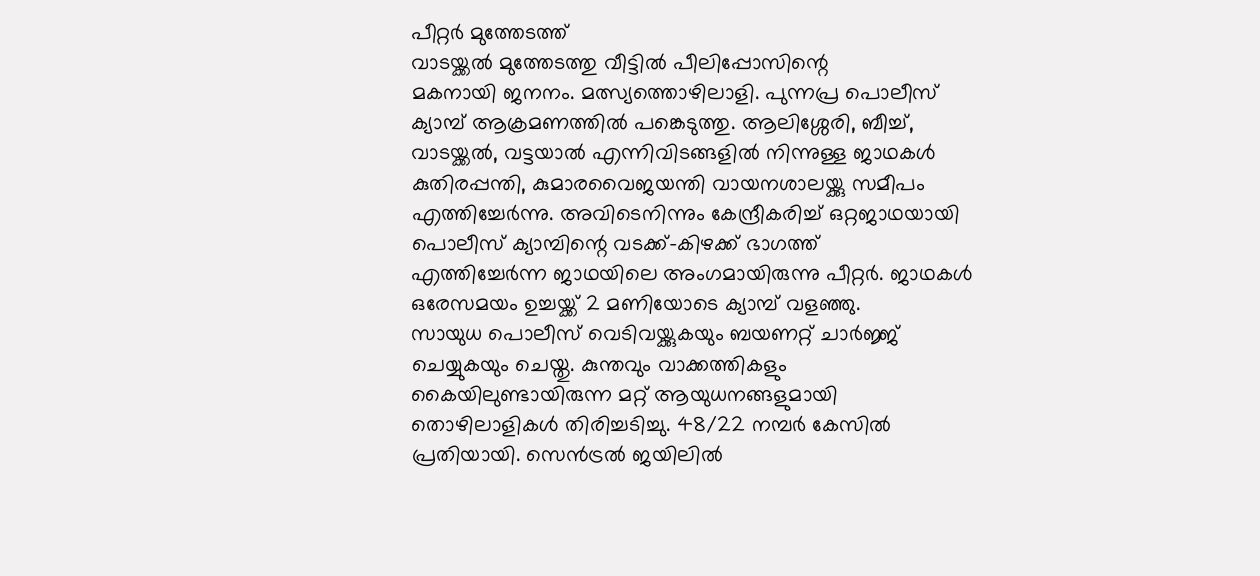പീറ്റർ മുത്തേടത്ത്
വാടയ്ക്കൽ മുത്തേടത്തു വീട്ടിൽ പീലിപ്പോസിന്റെ
മകനായി ജനനം. മത്സ്യത്തൊഴിലാളി. പുന്നപ്ര പൊലീസ്
ക്യാമ്പ് ആക്രമണത്തിൽ പങ്കെടുത്തു. ആലിശ്ശേരി, ബീച്ച്,
വാടയ്ക്കൽ, വട്ടയാൽ എന്നിവിടങ്ങളിൽ നിന്നുള്ള ജാഥകൾ
കുതിരപ്പന്തി, കുമാരവൈജയന്തി വായനശാലയ്ക്കു സമീപം
എത്തിച്ചേർന്നു. അവിടെനിന്നും കേന്ദ്രീകരിച്ച് ഒറ്റജാഥയായി
പൊലീസ് ക്യാമ്പിന്റെ വടക്ക്-കിഴക്ക് ഭാഗത്ത്
എത്തിച്ചേർന്ന ജാഥയിലെ അംഗമായിരുന്നു പീറ്റർ. ജാഥകൾ
ഒരേസമയം ഉച്ചയ്ക്ക് 2 മണിയോടെ ക്യാമ്പ് വളഞ്ഞു.
സായുധ പൊലീസ് വെടിവയ്ക്കുകയും ബയണറ്റ് ചാർജ്ജ്
ചെയ്യുകയും ചെയ്തു. കുന്തവും വാക്കത്തികളും
കൈയിലുണ്ടായിരുന്ന മറ്റ് ആയുധനങ്ങളുമായി
തൊഴിലാളികൾ തിരിച്ചടിച്ചു. 48/22 നമ്പർ കേസിൽ
പ്രതിയായി. സെൻട്രൽ ജയിലിൽ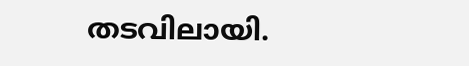തടവിലായി.